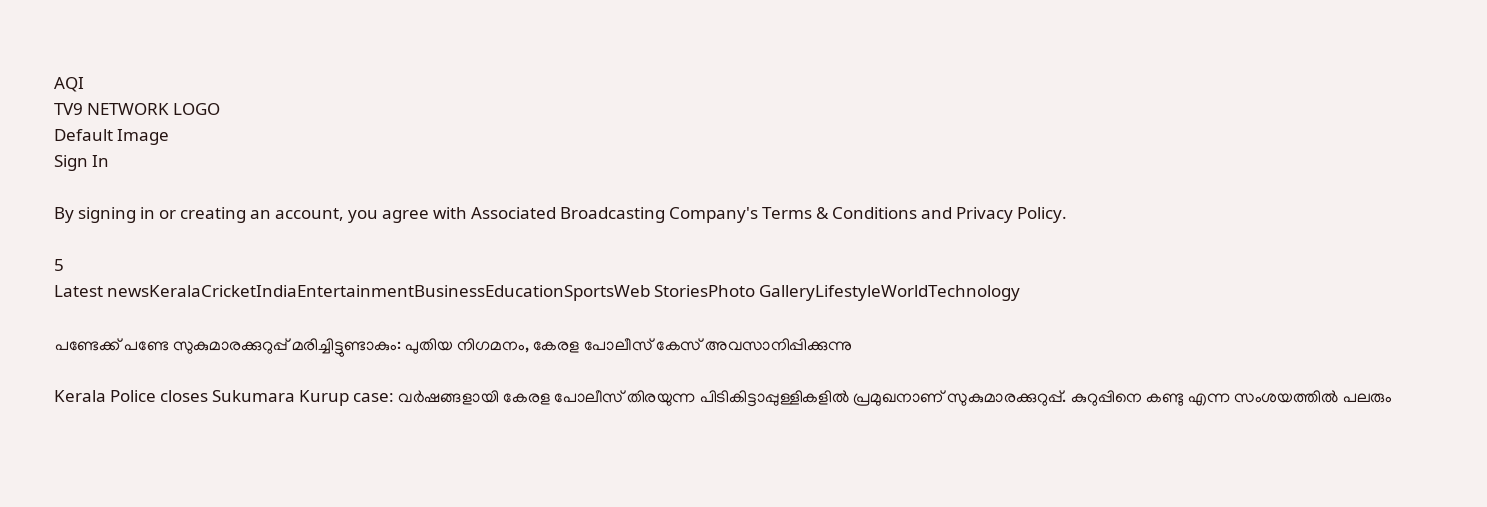AQI
TV9 NETWORK LOGO
Default Image
Sign In

By signing in or creating an account, you agree with Associated Broadcasting Company's Terms & Conditions and Privacy Policy.

5
Latest newsKeralaCricketIndiaEntertainmentBusinessEducationSportsWeb StoriesPhoto GalleryLifestyleWorldTechnology

പണ്ടേക്ക് പണ്ടേ സുകുമാരക്കുറുപ്പ് മരിച്ചിട്ടുണ്ടാകും: പുതിയ നിഗമനം, കേരള പോലീസ് കേസ് അ‌വസാനിപ്പിക്കുന്നു

Kerala Police closes Sukumara Kurup case: വർഷങ്ങളായി കേരള പോലീസ് തിരയുന്ന പിടികിട്ടാപ്പുള്ളികളിൽ പ്രമുഖനാണ് സുകുമാരക്കുറുപ്പ്. കുറുപ്പിനെ കണ്ടു എന്ന സംശയത്തിൽ പലരും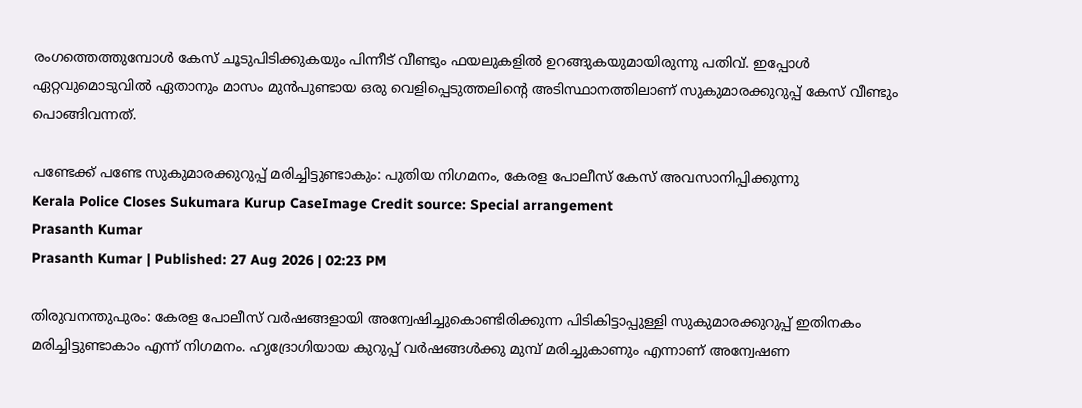രംഗത്തെത്തുമ്പോൾ കേസ് ചൂടുപിടിക്കുകയും പിന്നീട് വീണ്ടും ഫയലുകളിൽ ഉറങ്ങുകയുമായിരുന്നു പതിവ്. ഇപ്പോൾ ഏറ്റവുമൊടുവിൽ ഏതാനും മാസം മുൻപുണ്ടായ ഒരു വെളിപ്പെടുത്തലിന്റെ അ‌ടിസ്ഥാനത്തിലാണ് സുകുമാരക്കുറുപ്പ് കേസ് വീണ്ടും പൊങ്ങിവന്നത്.

പണ്ടേക്ക് പണ്ടേ സുകുമാരക്കുറുപ്പ് മരിച്ചിട്ടുണ്ടാകും: പുതിയ നിഗമനം, കേരള പോലീസ് കേസ് അ‌വസാനിപ്പിക്കുന്നു
Kerala Police Closes Sukumara Kurup CaseImage Credit source: Special arrangement
Prasanth Kumar
Prasanth Kumar | Published: 27 Aug 2026 | 02:23 PM

തിരുവനന്തുപുരം: കേരള പോലീസ് വർഷങ്ങളായി അ‌ന്വേഷിച്ചുകൊണ്ടിരിക്കുന്ന പിടികിട്ടാപ്പുള്ളി സുകുമാരക്കുറുപ്പ് ഇതിനകം മരിച്ചിട്ടുണ്ടാകാം എന്ന് നിഗമനം. ഹൃദ്രോഗിയായ കുറുപ്പ് വർഷങ്ങൾക്കു മുമ്പ് മരിച്ചുകാണും എന്നാണ് അന്വേഷണ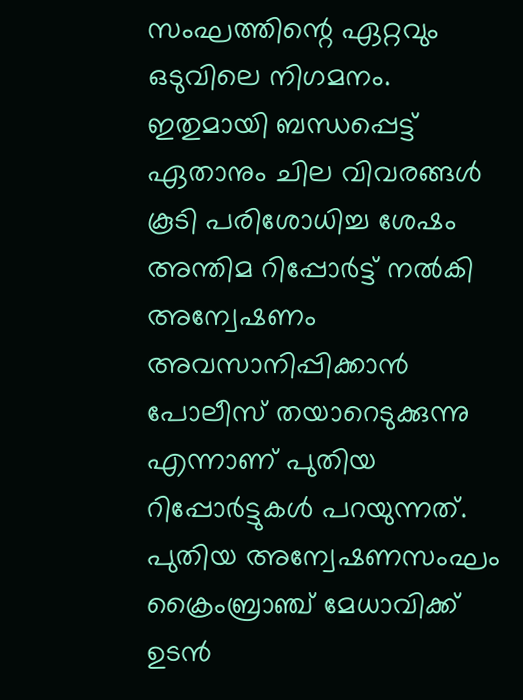സംഘത്തിന്റെ ഏറ്റവും ഒടുവിലെ നിഗമനം. ഇതുമായി ബന്ധപ്പെട്ട് ഏതാനും ചില വിവരങ്ങൾ‌ കൂടി പരിശോധിച്ച ശേഷം അന്തിമ റിപ്പോർട്ട് നൽകി അന്വേഷണം അ‌വസാനിപ്പിക്കാൻ പോലീസ് തയാറെടുക്കുന്നു എന്നാണ് പുതിയ റിപ്പോർട്ടുകൾ പറയുന്നത്. പുതിയ അന്വേഷണസംഘം ക്രൈംബ്രാഞ്ച് മേധാവിക്ക് ഉടൻ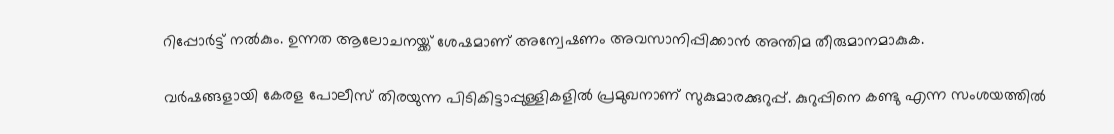റിപ്പോർട്ട് നൽകും. ഉന്നത ആലോചനയ്ക്ക് ശേഷമാണ് അന്വേഷണം അവസാനിപ്പിക്കാൻ അ‌ന്തിമ തീരുമാനമാകുക.

വർഷങ്ങളായി കേരള പോലീസ് തിരയുന്ന പിടികിട്ടാപ്പുള്ളികളിൽ പ്രമുഖനാണ് സുകുമാരക്കുറുപ്പ്. കുറുപ്പിനെ കണ്ടു എന്ന സംശയത്തിൽ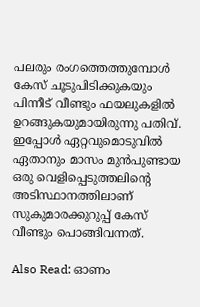പലരും രംഗത്തെത്തുമ്പോൾ കേസ് ചൂടുപിടിക്കുകയും പിന്നീട് വീണ്ടും ഫയലുകളിൽ ഉറങ്ങുകയുമായിരുന്നു പതിവ്. ഇപ്പോൾ ഏറ്റവുമൊടുവിൽ ഏതാനും മാസം മുൻപുണ്ടായ ഒരു വെളിപ്പെടുത്തലിന്റെ അ‌ടിസ്ഥാനത്തിലാണ് സുകുമാരക്കുറുപ്പ് കേസ് വീണ്ടും പൊങ്ങിവന്നത്.

Also Read: ഓണം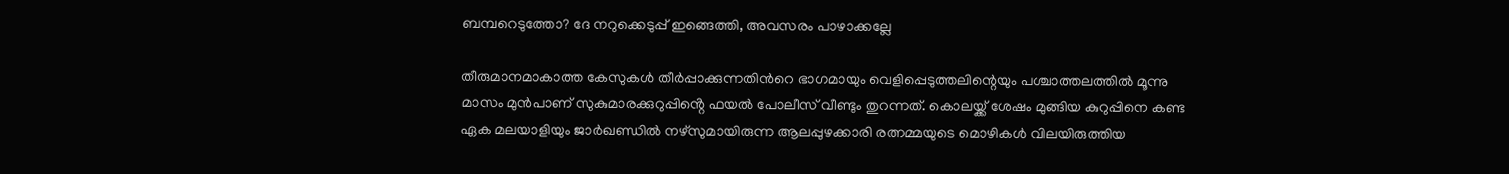ബമ്പറെടുത്തോ? ദേ നറുക്കെടുപ്പ് ഇങ്ങെത്തി, അവസരം പാഴാക്കല്ലേ

തീരുമാനമാകാത്ത കേസുകൾ തീർപ്പാക്കുന്നതിൻറെ ഭാഗമായും വെളിപ്പെടുത്തലിന്റെയും പശ്ചാത്തലത്തിൽ മൂന്നു മാസം മുൻപാണ് സുകുമാരക്കുറുപ്പിൻ്റെ ഫയൽ പോലീസ് വീണ്ടും തുറന്നത്. കൊലയ്ക്ക് ശേഷം മുങ്ങിയ കുറുപ്പിനെ കണ്ട ഏക മലയാളിയും ജാർഖണ്ഡിൽ നഴ്സുമായിരുന്ന ആലപ്പുഴക്കാരി രത്നമ്മയുടെ മൊഴികൾ വിലയിരുത്തിയ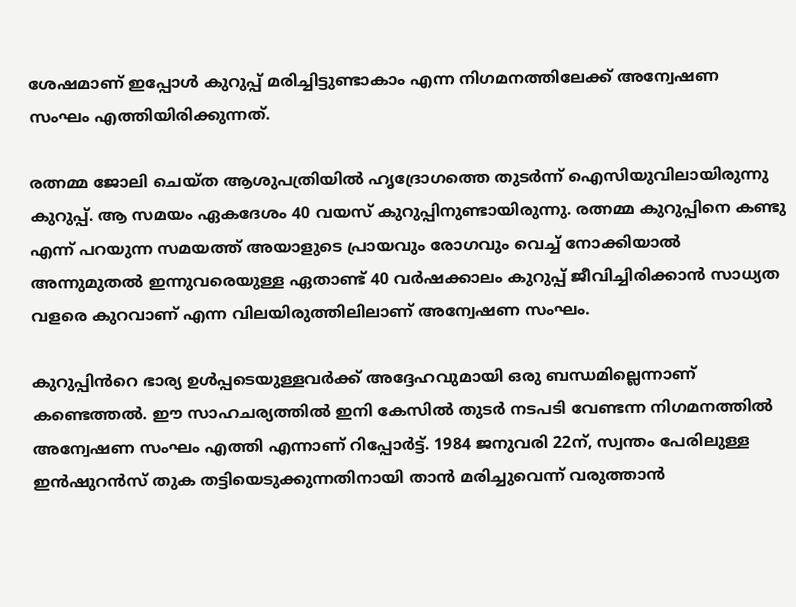ശേഷമാണ് ഇപ്പോൾ കുറുപ്പ് മരിച്ചിട്ടുണ്ടാകാം എന്ന നിഗമനത്തിലേക്ക് അ‌ന്വേഷണ സംഘം എത്തിയിരിക്കുന്നത്.

രത്നമ്മ ജോലി ചെയ്ത ആശുപത്രിയിൽ ഹൃദ്രോഗത്തെ തുടർന്ന് ഐസിയുവിലായിരുന്നു കുറുപ്പ്. ആ സമയം ഏകദേശം 40 വയസ് കുറുപ്പിനുണ്ടായിരുന്നു. രത്നമ്മ കുറുപ്പിനെ കണ്ടു എന്ന് പറയുന്ന സമയത്ത് അയാളുടെ പ്രായവും രോഗവും വെച്ച് നോക്കിയാൽ അ‌ന്നുമുതൽ ഇന്നുവരെയുള്ള ഏതാണ്ട് 40 വർഷക്കാലം കുറുപ്പ് ജീവിച്ചിരിക്കാൻ സാധ്യത വളരെ കുറവാണ് എന്ന വിലയിരുത്തിലിലാണ് അന്വേഷണ സംഘം.

കുറുപ്പിൻറെ ഭാര്യ ഉൾപ്പടെയുള്ളവർക്ക് അദ്ദേഹവുമായി ഒരു ബന്ധമില്ലെന്നാണ് കണ്ടെത്തൽ. ഈ സാഹചര്യത്തിൽ ഇനി കേസിൽ തുടർ നടപടി വേണ്ടന്ന നിഗമനത്തിൽ അ‌ന്വേഷണ സംഘം എത്തി എന്നാണ് റിപ്പോർട്ട്. 1984 ജനുവരി 22ന്, സ്വന്തം പേരിലുള്ള ഇൻഷുറൻസ് തുക തട്ടിയെടുക്കുന്നതിനായി താൻ മരിച്ചുവെന്ന് വരുത്താൻ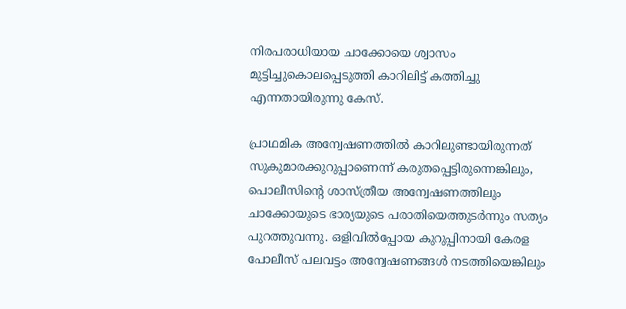നിരപരാധിയായ ചാക്കോയെ ശ്വാസം മുട്ടിച്ചുകൊലപ്പെടുത്തി കാറിലിട്ട് കത്തിച്ചു എന്നതായിരുന്നു കേസ്.

പ്രാഥമിക അന്വേഷണത്തിൽ കാറിലുണ്ടായിരുന്നത് സുകുമാരക്കുറുപ്പാണെന്ന് കരുതപ്പെട്ടിരുന്നെങ്കിലും, പൊലീസിന്റെ ശാസ്ത്രീയ അന്വേഷണത്തിലും ചാക്കോയുടെ ഭാര്യയുടെ പരാതിയെത്തുടർന്നും സത്യം പുറത്തുവന്നു. ഒളിവിൽപ്പോയ കുറുപ്പിനായി കേരള പോലീസ് പലവട്ടം അ‌ന്വേഷണങ്ങൾ നടത്തിയെങ്കിലും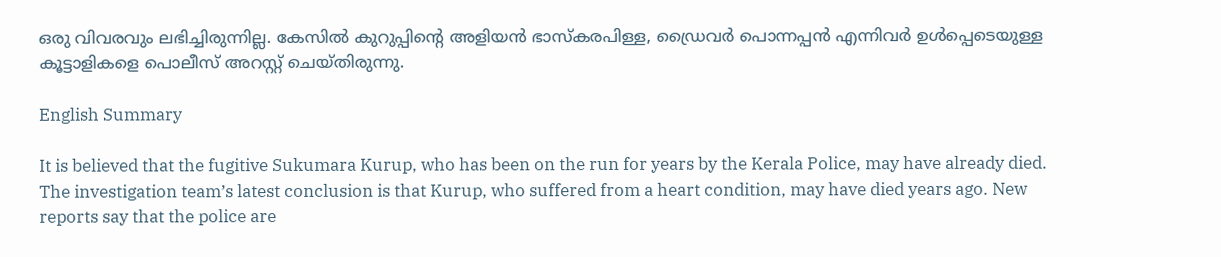ഒരു വിവരവും ലഭിച്ചിരുന്നില്ല. കേസിൽ കുറുപ്പിന്റെ അളിയൻ ഭാസ്‌കരപിള്ള, ഡ്രൈവർ പൊന്നപ്പൻ എന്നിവർ ഉൾപ്പെടെയുള്ള കൂട്ടാളികളെ പൊലീസ് അറസ്റ്റ് ചെയ്തിരുന്നു.

English Summary

It is believed that the fugitive Sukumara Kurup, who has been on the run for years by the Kerala Police, may have already died. The investigation team’s latest conclusion is that Kurup, who suffered from a heart condition, may have died years ago. New reports say that the police are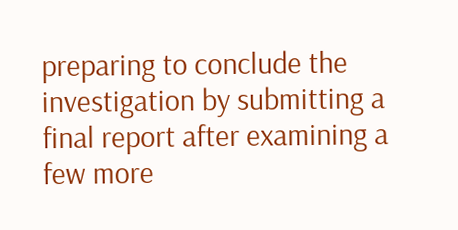preparing to conclude the investigation by submitting a final report after examining a few more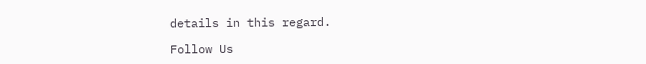details in this regard.

Follow Us